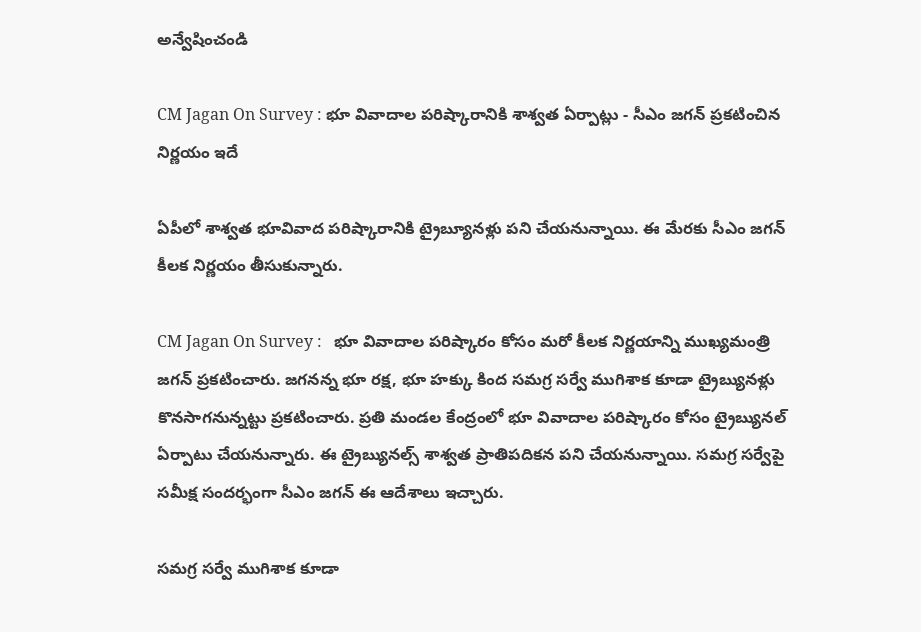అన్వేషించండి

CM Jagan On Survey : భూ వివాదాల పరిష్కారానికి శాశ్వత ఏర్పాట్లు - సీఎం జగన్ ప్రకటించిన నిర్ణయం ఇదే

ఏపీలో శాశ్వత భూవివాద పరిష్కారానికి ట్రైబ్యూనళ్లు పని చేయనున్నాయి. ఈ మేరకు సీఎం జగన్ కీలక నిర్ణయం తీసుకున్నారు.

CM Jagan On Survey :   భూ వివాదాల పరిష్కారం కోసం మరో కీలక నిర్ణయాన్ని ముఖ్యమంత్రి జగన్ ప్రక‌టించారు. జ‌గనన్న భూ రక్ష, భూ హక్కు కింద సమగ్ర సర్వే ముగిశాక కూడా ట్రైబ్యునళ్లు కొనసాగనున్నట్టు ప్రకటించారు. ప్రతి మండల కేంద్రంలో భూ వివాదాల పరిష్కారం కోసం ట్రైబ్యునల్‌ ఏర్పాటు చేయనున్నారు. ఈ ట్రైబ్యునల్స్ శాశ్వత ప్రాతిపదికన పని చేయనున్నాయి. సమగ్ర సర్వేపై సమీక్ష సందర్భంగా సీఎం జగన్‌ ఈ ఆదేశాలు ఇచ్చారు.

సమగ్ర సర్వే ముగిశాక కూడా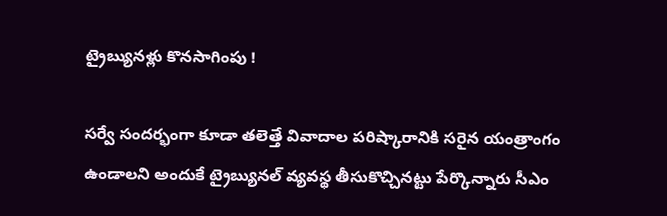ట్రైబ్యునళ్లు కొనసాగింపు !

సర్వే సందర్భంగా కూడా తలెత్తే వివాదాల పరిష్కారానికి సరైన యంత్రాంగం ఉండాలని అందుకే ట్రైబ్యునల్‌ వ్యవస్థ తీసుకొచ్చినట్టు పేర్కొన్నారు సీఎం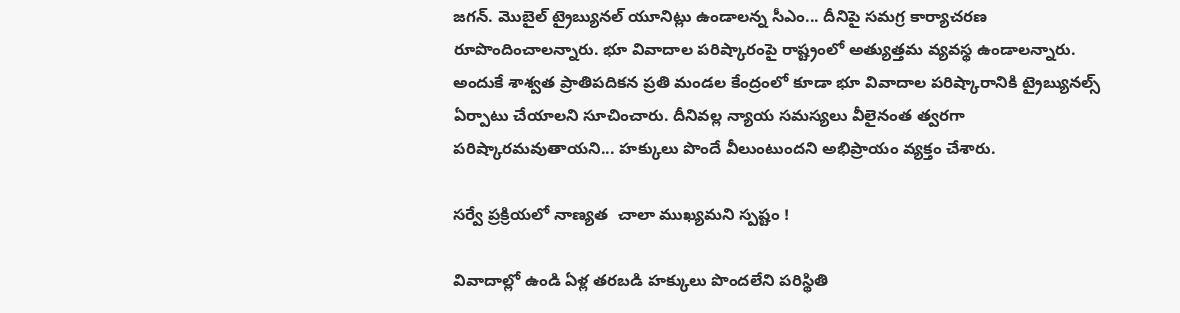జగన్. మొబైల్‌ ట్రైబ్యునల్‌ యూనిట్లు ఉండాలన్న సీఎం... దీనిపై సమగ్ర కార్యాచరణ రూపొందించాలన్నారు. భూ వివాదాల పరిష్కారంపై రాష్ట్రంలో అత్యుత్తమ వ్యవస్థ ఉండాలన్నారు. అందుకే శాశ్వత ప్రాతిపదికన ప్రతి మండల కేంద్రంలో కూడా భూ వివాదాల పరిష్కారానికి ట్రైబ్యునల్స్‌ ఏర్పాటు చేయాలని సూచించారు. దీనివల్ల న్యాయ సమస్యలు వీలైనంత త్వరగా పరిష్కారమవుతాయని... హక్కులు పొందే వీలుంటుందని అభిప్రాయం వ్యక్తం చేశారు.

సర్వే ప్రక్రియలో నాణ్యత  చాలా ముఖ్యమని స్పష్టం !

వివాదాల్లో ఉండి ఏళ్ల తరబడి హక్కులు పొందలేని పరిస్థితి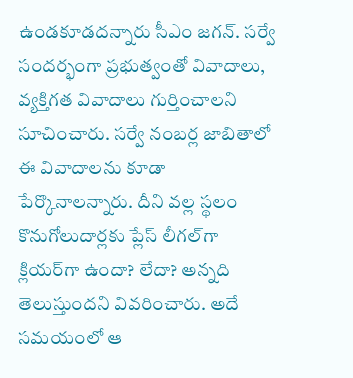ఉండకూడదన్నారు సీఎం జగన్. సర్వే సందర్భంగా ప్రభుత్వంతో వివాదాలు, వ్యక్తిగత వివాదాలు గుర్తించాలని సూచించారు. సర్వే నంబర్ల జాబితాలో ఈ వివాదాలను కూడా పేర్కొనాలన్నారు. దీని వల్ల స్థలం కొనుగోలుదార్లకు ప్లేస్‌ లీగల్‌గా క్లియర్‌గా ఉందా? లేదా? అన్నది తెలుస్తుందని వివరించారు. అదే సమయంలో ఆ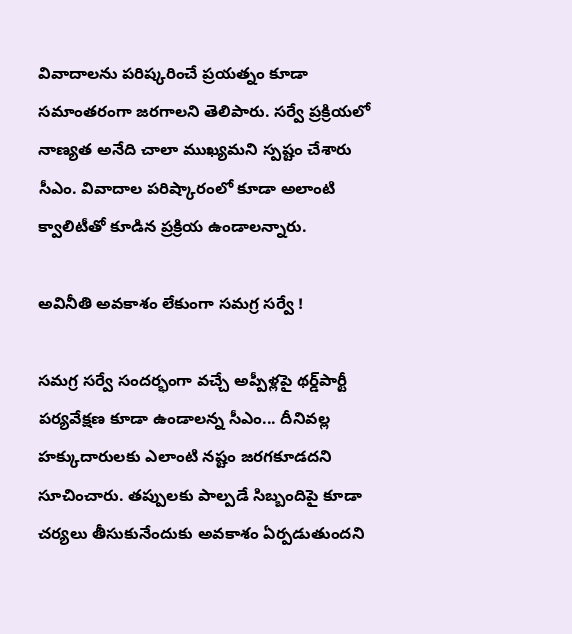వివాదాలను పరిష్కరించే ప్రయత్నం కూడా సమాంతరంగా జరగాలని తెలిపారు. సర్వే ప్రక్రియలో నాణ్యత అనేది చాలా ముఖ్యమని స్పష్టం చేశారు సీఎం. వివాదాల పరిష్కారంలో కూడా అలాంటి క్వాలిటీతో కూడిన ప్రక్రియ ఉండాల‌న్నారు.

అవినీతి అవకాశం లేకుంగా సమగ్ర సర్వే !

సమగ్ర సర్వే సందర్భంగా వచ్చే అప్పీళ్లపై థర్డ్‌పార్టీ పర్యవేక్షణ కూడా ఉండాలన్న సీఎం... దీనివల్ల హక్కుదారులకు ఎలాంటి నష్టం జరగకూడదని సూచించారు. తప్పులకు పాల్పడే సిబ్బందిపై కూడా చర్యలు తీసుకునేందుకు అవకాశం ఏర్పడుతుందని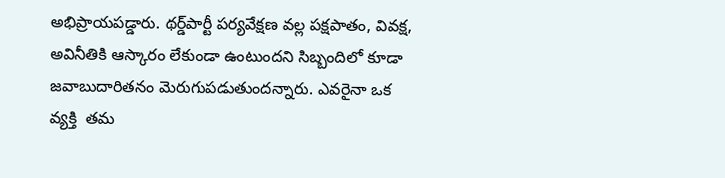అభిప్రాయపడ్డారు. థర్డ్‌పార్టీ పర్యవేక్షణ వల్ల పక్షపాతం, వివక్ష, అవినీతికి ఆస్కారం లేకుండా ఉంటుందని సిబ్బందిలో కూడా జవాబుదారితనం మెరుగుపడుతుందన్నారు. ఎవరైనా ఒక వ్యక్తి  తమ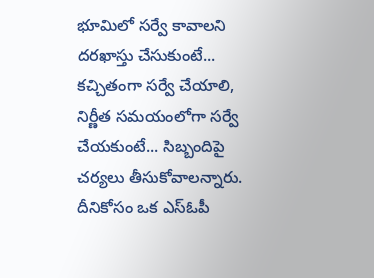భూమిలో సర్వే కావాలని దరఖాస్తు చేసుకుంటే... కచ్చితంగా సర్వే చేయాలి, నిర్ణీత సమయంలోగా సర్వే చేయకుంటే... సిబ్బందిపై చర్యలు తీసుకోవాలన్నారు. దీనికోసం ఒక ఎస్‌ఓపీ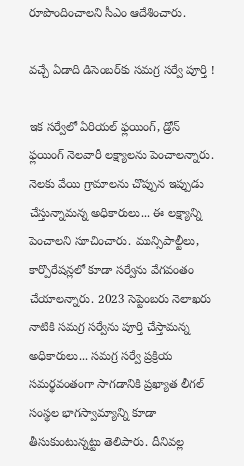రూపొందించాలని సీఎం ఆదేశించారు.

వచ్చే ఏడాది డిసెంబర్‌కు సమగ్ర సర్వే పూర్తి !

ఇక సర్వేలో ఏరియల్‌ ఫ్లయింగ్, డ్రోన్‌ ఫ్లయింగ్‌ నెలవారీ లక్ష్యాలను పెంచాలన్నారు. నెలకు వేయి గ్రామాలను చొప్పున ఇప్పుడు చేస్తున్నామన్న అధికారులు... ఈ లక్ష్యాన్ని పెంచాలని సూచించారు. మున్సిపాల్టీలు, కార్పొరేషన్లలో కూడా సర్వేను వేగవంతం చేయాలన్నారు. 2023 సెప్టెంబరు నెలాఖరు నాటికి సమగ్ర సర్వేను పూర్తి చేస్తామన్న అధికారులు... సమగ్ర సర్వే ప్రక్రియ సమర్థవంతంగా సాగడానికి ప్రఖ్యాత లీగల్‌ సంస్థల భాగస్వామ్యాన్ని కూడా తీసుకుంటున్నట్టు తెలిపారు. దీనివల్ల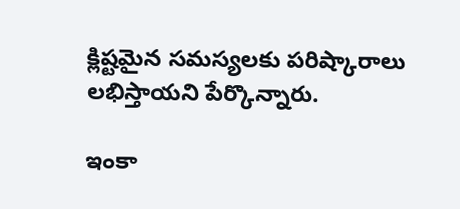క్లిష్టమైన సమస్యలకు పరిష్కారాలు లభిస్తాయని పేర్కొన్నారు.

ఇంకా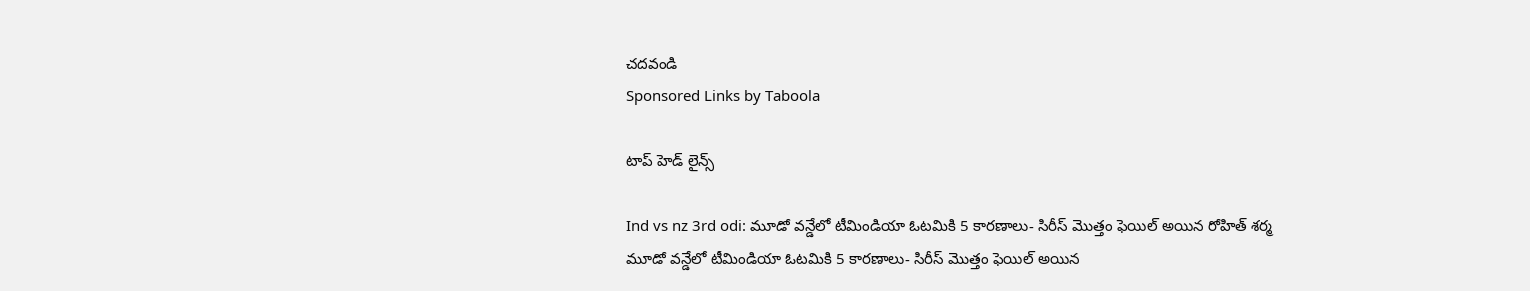చదవండి
Sponsored Links by Taboola

టాప్ హెడ్ లైన్స్

Ind vs nz 3rd odi: మూడో వన్డేలో టీమిండియా ఓటమికి 5 కారణాలు- సిరీస్ మొత్తం ఫెయిల్ అయిన రోహిత్ శర్మ
మూడో వన్డేలో టీమిండియా ఓటమికి 5 కారణాలు- సిరీస్ మొత్తం ఫెయిల్ అయిన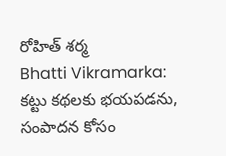రోహిత్ శర్మ
Bhatti Vikramarka: కట్టు కథలకు భయపడను, సంపాదన కోసం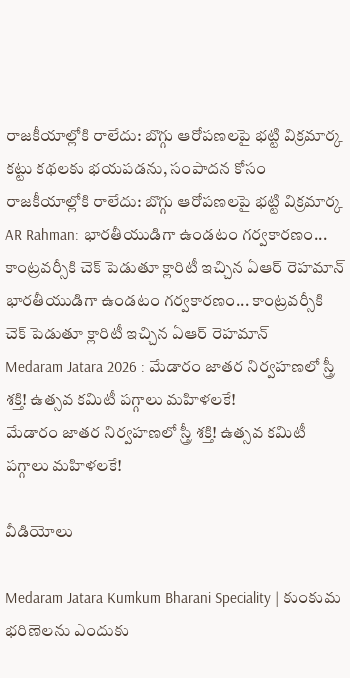రాజకీయాల్లోకి రాలేదు: బొగ్గు ఆరోపణలపై భట్టి విక్రమార్క
కట్టు కథలకు భయపడను, సంపాదన కోసం రాజకీయాల్లోకి రాలేదు: బొగ్గు ఆరోపణలపై భట్టి విక్రమార్క
AR Rahman: భారతీయుడిగా ఉండటం గర్వకారణం... కాంట్రవర్సీకి చెక్ పెడుతూ క్లారిటీ ఇచ్చిన ఏఆర్ రెహమాన్
భారతీయుడిగా ఉండటం గర్వకారణం... కాంట్రవర్సీకి చెక్ పెడుతూ క్లారిటీ ఇచ్చిన ఏఆర్ రెహమాన్
Medaram Jatara 2026 : మేడారం జాతర నిర్వహణలో స్త్రీ శక్తి! ఉత్సవ కమిటీ పగ్గాలు మహిళలకే!
మేడారం జాతర నిర్వహణలో స్త్రీ శక్తి! ఉత్సవ కమిటీ పగ్గాలు మహిళలకే!

వీడియోలు

Medaram Jatara Kumkum Bharani Speciality | కుంకుమ భరిణెలను ఎందుకు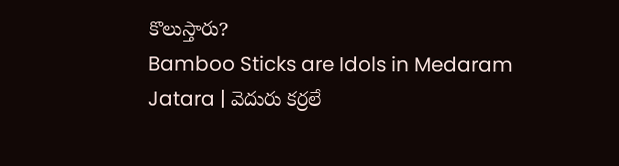కొలుస్తారు?
Bamboo Sticks are Idols in Medaram Jatara | వెదురు కర్రలే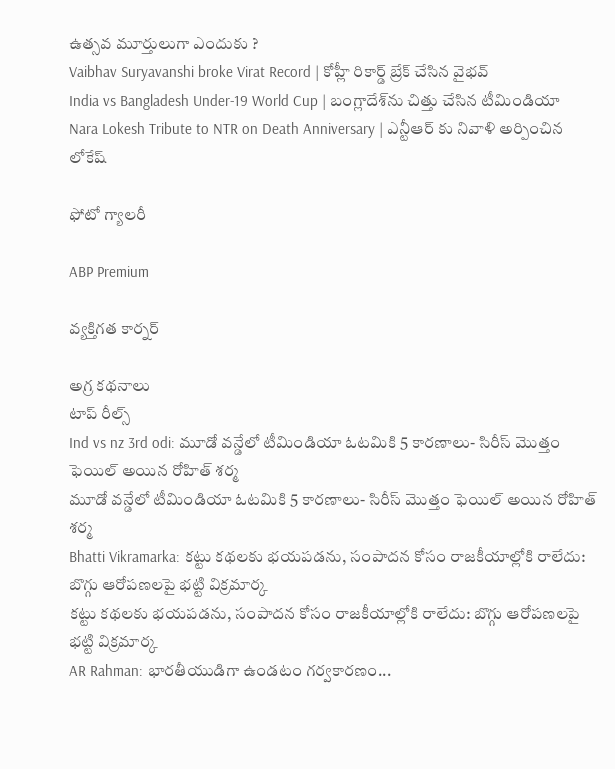ఉత్సవ మూర్తులుగా ఎందుకు ?
Vaibhav Suryavanshi broke Virat Record | కోహ్లీ రికార్డ్ బ్రేక్ చేసిన వైభవ్
India vs Bangladesh Under-19 World Cup | బంగ్లాదేశ్‌ను చిత్తు చేసిన టీమిండియా
Nara Lokesh Tribute to NTR on Death Anniversary | ఎన్టీఆర్ కు నివాళి అర్పించిన లోకేష్

ఫోటో గ్యాలరీ

ABP Premium

వ్యక్తిగత కార్నర్

అగ్ర కథనాలు
టాప్ రీల్స్
Ind vs nz 3rd odi: మూడో వన్డేలో టీమిండియా ఓటమికి 5 కారణాలు- సిరీస్ మొత్తం ఫెయిల్ అయిన రోహిత్ శర్మ
మూడో వన్డేలో టీమిండియా ఓటమికి 5 కారణాలు- సిరీస్ మొత్తం ఫెయిల్ అయిన రోహిత్ శర్మ
Bhatti Vikramarka: కట్టు కథలకు భయపడను, సంపాదన కోసం రాజకీయాల్లోకి రాలేదు: బొగ్గు ఆరోపణలపై భట్టి విక్రమార్క
కట్టు కథలకు భయపడను, సంపాదన కోసం రాజకీయాల్లోకి రాలేదు: బొగ్గు ఆరోపణలపై భట్టి విక్రమార్క
AR Rahman: భారతీయుడిగా ఉండటం గర్వకారణం...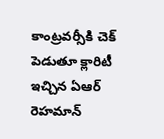కాంట్రవర్సీకి చెక్ పెడుతూ క్లారిటీ ఇచ్చిన ఏఆర్ రెహమాన్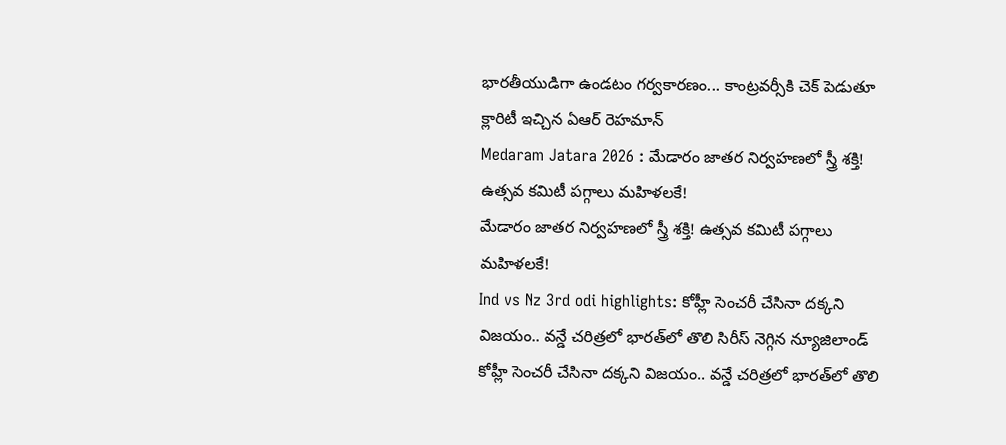భారతీయుడిగా ఉండటం గర్వకారణం... కాంట్రవర్సీకి చెక్ పెడుతూ క్లారిటీ ఇచ్చిన ఏఆర్ రెహమాన్
Medaram Jatara 2026 : మేడారం జాతర నిర్వహణలో స్త్రీ శక్తి! ఉత్సవ కమిటీ పగ్గాలు మహిళలకే!
మేడారం జాతర నిర్వహణలో స్త్రీ శక్తి! ఉత్సవ కమిటీ పగ్గాలు మహిళలకే!
Ind vs Nz 3rd odi highlights: కోహ్లీ సెంచరీ చేసినా దక్కని విజయం.. వన్డే చరిత్రలో భారత్‌లో తొలి సిరీస్ నెగ్గిన న్యూజిలాండ్
కోహ్లీ సెంచరీ చేసినా దక్కని విజయం.. వన్డే చరిత్రలో భారత్‌లో తొలి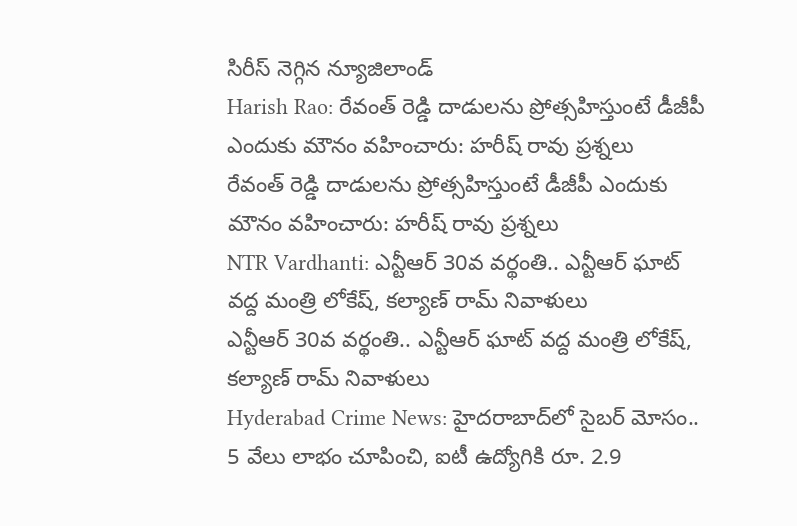సిరీస్ నెగ్గిన న్యూజిలాండ్
Harish Rao: రేవంత్ రెడ్డి దాడులను ప్రోత్సహిస్తుంటే డీజీపీ ఎందుకు మౌనం వహించారు: హరీష్ రావు ప్రశ్నలు
రేవంత్ రెడ్డి దాడులను ప్రోత్సహిస్తుంటే డీజీపీ ఎందుకు మౌనం వహించారు: హరీష్ రావు ప్రశ్నలు
NTR Vardhanti: ఎన్టీఆర్ 30వ వర్థంతి.. ఎన్టీఆర్ ఘాట్ వద్ద మంత్రి లోకేష్, కల్యాణ్ రామ్ నివాళులు
ఎన్టీఆర్ 30వ వర్థంతి.. ఎన్టీఆర్ ఘాట్ వద్ద మంత్రి లోకేష్, కల్యాణ్ రామ్ నివాళులు
Hyderabad Crime News: హైదరాబాద్‌లో సైబర్ మోసం.. 5 వేలు లాభం చూపించి, ఐటీ ఉద్యోగికి రూ. 2.9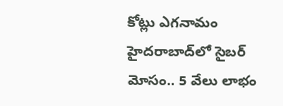కోట్లు ఎగనామం
హైదరాబాద్‌లో సైబర్ మోసం.. 5 వేలు లాభం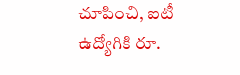చూపించి, ఐటీ ఉద్యోగికి రూ.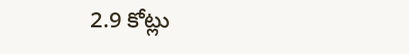2.9 కోట్లు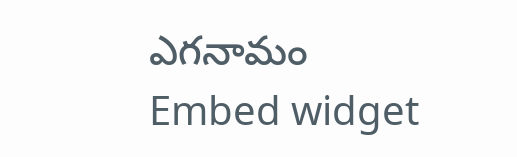ఎగనామం
Embed widget